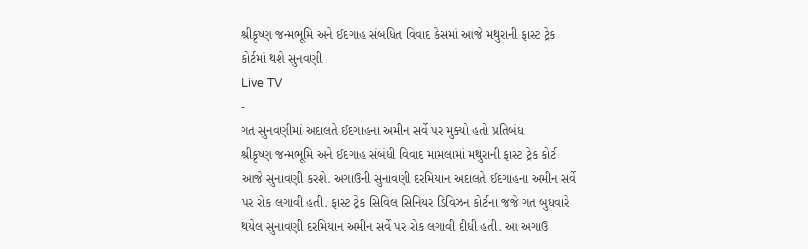શ્રીકૃષ્ણ જન્મભૂમિ અને ઈદગાહ સંબધિત વિવાદ કેસમાં આજે મથુરાની ફાસ્ટ ટ્રેક કોર્ટમાં થશે સુનવણી
Live TV
-
ગત સુનવણીમાં અદાલતે ઈદગાહના અમીન સર્વે પર મુક્યો હતો પ્રતિબંધ
શ્રીકૃષ્ણ જન્મભૂમિ અને ઈદગાહ સંબંધી વિવાદ મામલામાં મથુરાની ફાસ્ટ ટ્રેક કોર્ટ આજે સુનાવણી કરશે. અગાઉની સુનાવણી દરમિયાન અદાલતે ઈદગાહના અમીન સર્વે પર રોક લગાવી હતી. ફાસ્ટ ટ્રેક સિવિલ સિનિયર ડિવિઝન કોર્ટના જજે ગત બુધવારે થયેલ સુનાવણી દરમિયાન અમીન સર્વે પર રોક લગાવી દીધી હતી. આ અગાઉ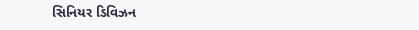સિનિયર ડિવિઝન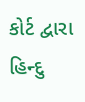કોર્ટ દ્વારા હિન્દુ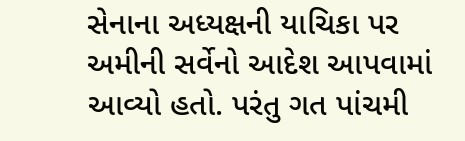સેનાના અધ્યક્ષની યાચિકા પર અમીની સર્વેનો આદેશ આપવામાં આવ્યો હતો. પરંતુ ગત પાંચમી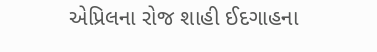એપ્રિલના રોજ શાહી ઈદગાહના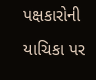પક્ષકારોની યાચિકા પર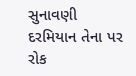સુનાવણી દરમિયાન તેના પર રોક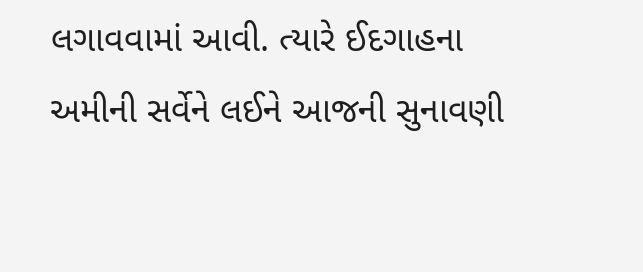લગાવવામાં આવી. ત્યારે ઈદગાહના અમીની સર્વેને લઈને આજની સુનાવણી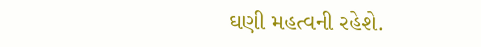ઘણી મહત્વની રહેશે.